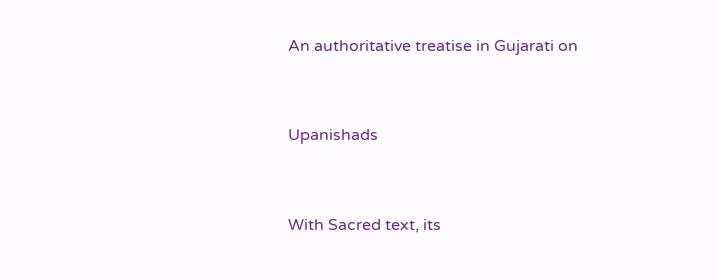An authoritative treatise in Gujarati on



Upanishads



With Sacred text, its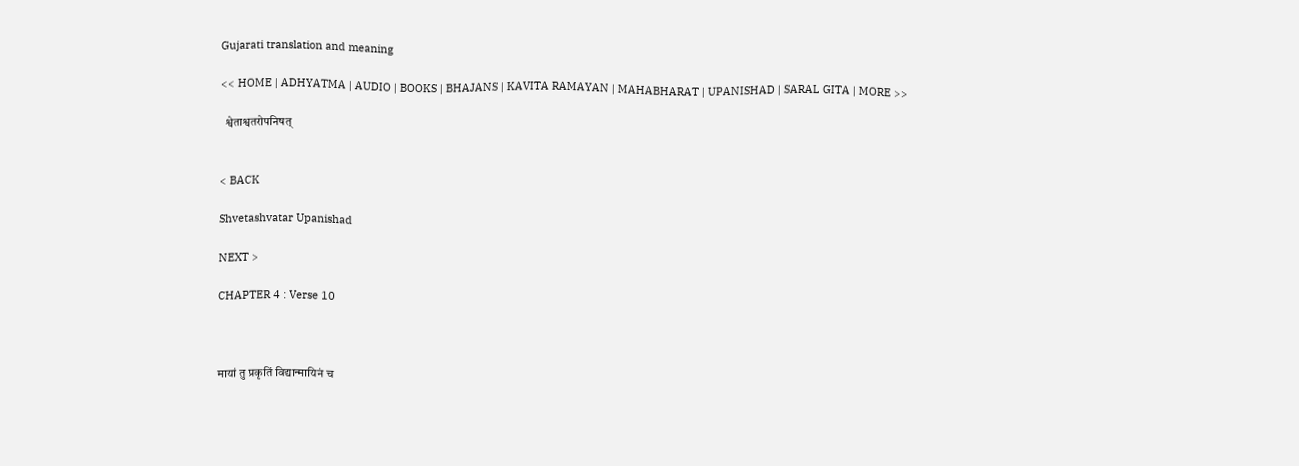Gujarati translation and meaning

<< HOME | ADHYATMA | AUDIO | BOOKS | BHAJANS | KAVITA RAMAYAN | MAHABHARAT | UPANISHAD | SARAL GITA | MORE >>

  श्वेताश्वतरोपनिषत्


< BACK

Shvetashvatar Upanishad

NEXT >

CHAPTER 4 : Verse 10



मायां तु प्रकृतिं विद्यान्मायिनं च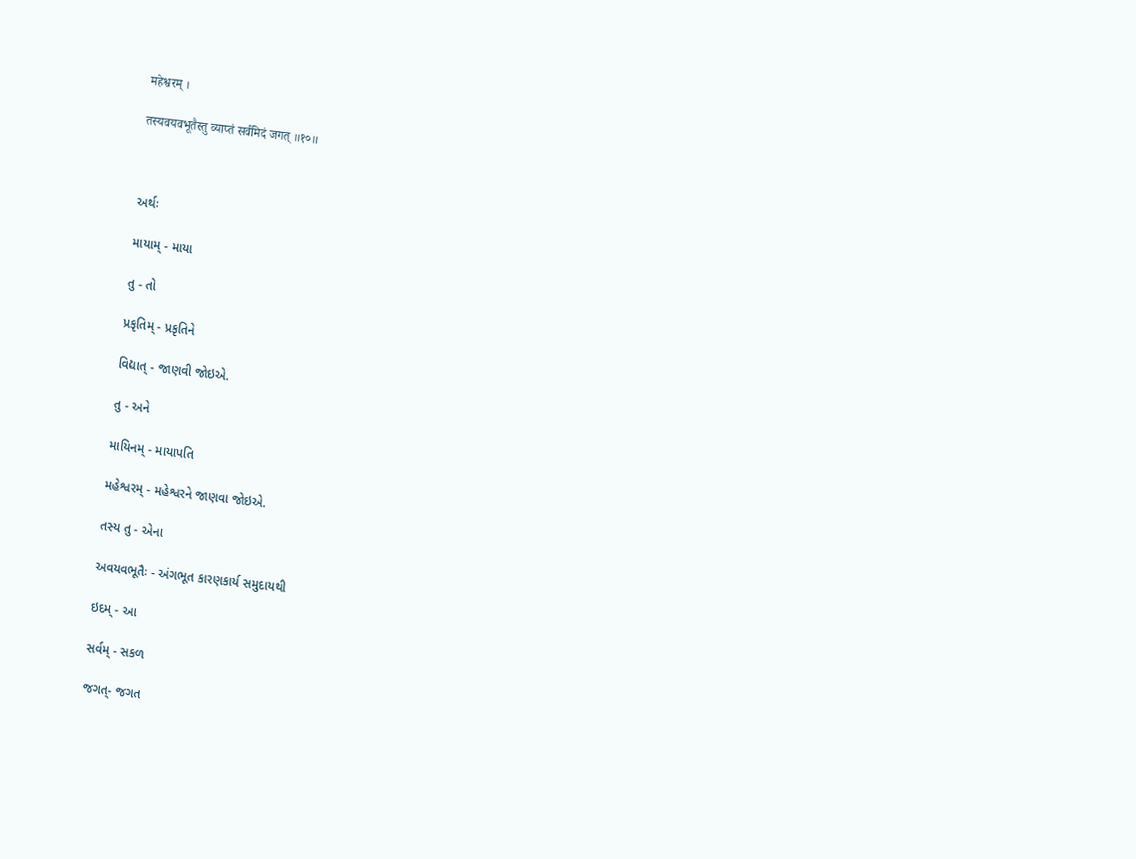महेश्वरम् ।

तस्यवयवभूतैस्तु व्याप्तं सर्वमिदं जगत् ॥१०॥



અર્થઃ

માયામ્ - માયા

તુ - તો

પ્રકૃતિમ્ - પ્રકૃતિને

વિદ્યાત્ - જાણવી જોઇએ.

તુ - અને

માયિનમ્ - માયાપતિ

મહેશ્વરમ્ - મહેશ્વરને જાણવા જોઇએ.

તસ્ય તુ - એના

અવયવભૂતૈઃ - અંગભૂત કારણકાર્ય સમુદાયથી

ઇદમ્ - આ

સર્વમ્ - સકળ

જગત્- જગત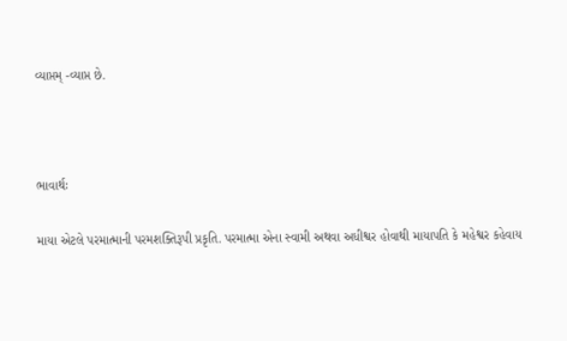વ્યાપ્તમ્ -વ્યાપ્ત છે.



ભાવાર્થઃ

માયા એટલે પરમાત્માની પરમશક્તિરૂપી પ્રકૃતિ. પરમાત્મા એના સ્વામી અથવા અધીશ્વર હોવાથી માયાપતિ કે મહેશ્વર કહેવાય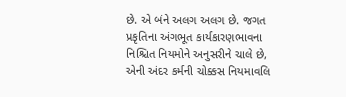છે. એ બંને અલગ અલગ છે. જગત પ્રકૃતિના અંગભૂત કાર્યકારણભાવના નિશ્ચિત નિયમોને અનુસરીને ચાલે છે, એની અંદર કર્મની ચોક્કસ નિયમાવલિ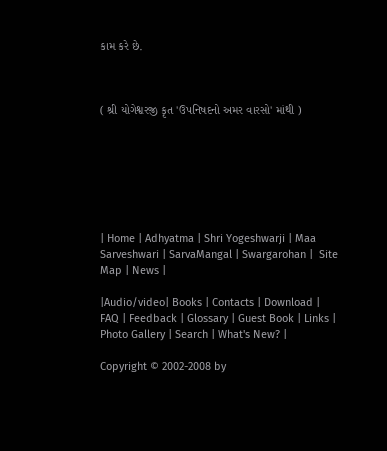કામ કરે છે.



( શ્રી યોગેશ્વરજી કૃત 'ઉપનિષદનો અમર વારસો' માંથી )







| Home | Adhyatma | Shri Yogeshwarji | Maa Sarveshwari | SarvaMangal | Swargarohan |  Site Map | News |

|Audio/video| Books | Contacts | Download | FAQ | Feedback | Glossary | Guest Book | Links | Photo Gallery | Search | What's New? |

Copyright © 2002-2008 by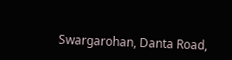Swargarohan, Danta Road,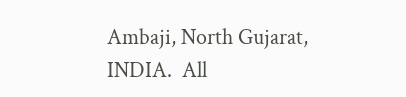Ambaji, North Gujarat, INDIA.  All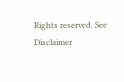Rights reserved. See Disclaimer